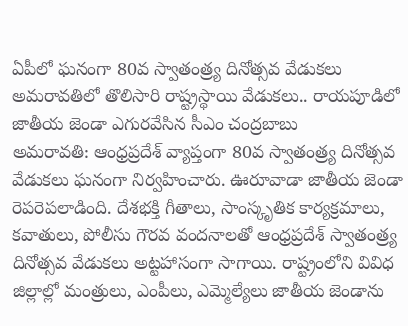ఏపీలో ఘనంగా 80వ స్వాతంత్ర్య దినోత్సవ వేడుకలు
అమరావతిలో తొలిసారి రాష్ట్రస్థాయి వేడుకలు.. రాయపూడిలో జాతీయ జెండా ఎగురవేసిన సీఎం చంద్రబాబు
అమరావతి: ఆంధ్రప్రదేశ్ వ్యాప్తంగా 80వ స్వాతంత్ర్య దినోత్సవ వేడుకలు ఘనంగా నిర్వహించారు. ఊరూవాడా జాతీయ జెండా రెపరెపలాడింది. దేశభక్తి గీతాలు, సాంస్కృతిక కార్యక్రమాలు, కవాతులు, పోలీసు గౌరవ వందనాలతో ఆంధ్రప్రదేశ్ స్వాతంత్ర్య దినోత్సవ వేడుకలు అట్టహాసంగా సాగాయి. రాష్ట్రంలోని వివిధ జిల్లాల్లో మంత్రులు, ఎంపీలు, ఎమ్మెల్యేలు జాతీయ జెండాను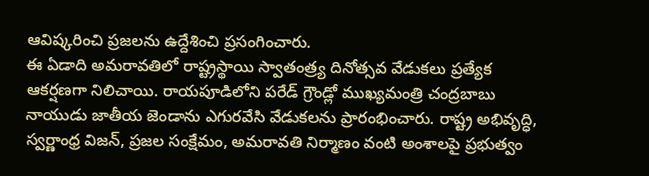ఆవిష్కరించి ప్రజలను ఉద్దేశించి ప్రసంగించారు.
ఈ ఏడాది అమరావతిలో రాష్ట్రస్థాయి స్వాతంత్ర్య దినోత్సవ వేడుకలు ప్రత్యేక ఆకర్షణగా నిలిచాయి. రాయపూడిలోని పరేడ్ గ్రౌండ్లో ముఖ్యమంత్రి చంద్రబాబు నాయుడు జాతీయ జెండాను ఎగురవేసి వేడుకలను ప్రారంభించారు. రాష్ట్ర అభివృద్ధి, స్వర్ణాంధ్ర విజన్, ప్రజల సంక్షేమం, అమరావతి నిర్మాణం వంటి అంశాలపై ప్రభుత్వం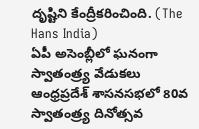దృష్టిని కేంద్రీకరించింది. (The Hans India)
ఏపీ అసెంబ్లీలో ఘనంగా స్వాతంత్ర్య వేడుకలు
ఆంధ్రప్రదేశ్ శాసనసభలో 80వ స్వాతంత్ర్య దినోత్సవ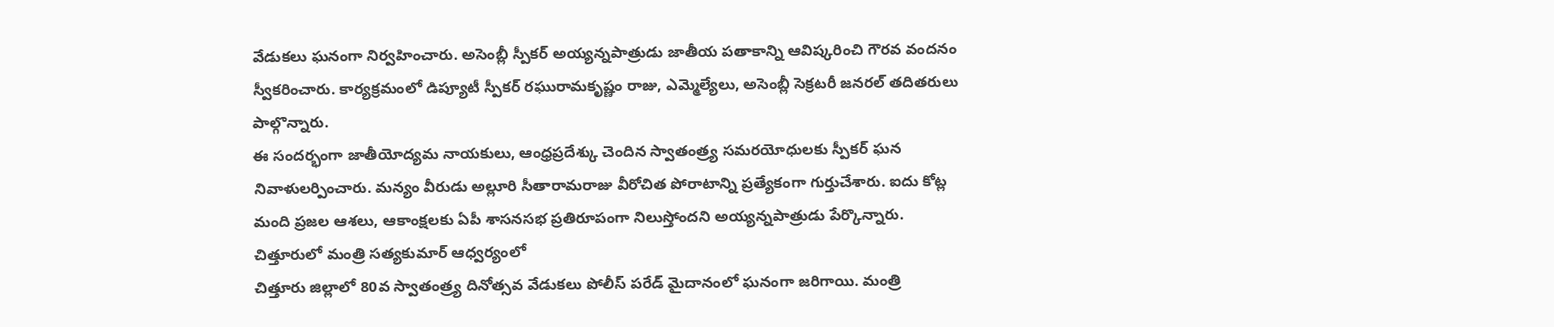వేడుకలు ఘనంగా నిర్వహించారు. అసెంబ్లీ స్పీకర్ అయ్యన్నపాత్రుడు జాతీయ పతాకాన్ని ఆవిష్కరించి గౌరవ వందనం స్వీకరించారు. కార్యక్రమంలో డిప్యూటీ స్పీకర్ రఘురామకృష్ణం రాజు, ఎమ్మెల్యేలు, అసెంబ్లీ సెక్రటరీ జనరల్ తదితరులు పాల్గొన్నారు.
ఈ సందర్భంగా జాతీయోద్యమ నాయకులు, ఆంధ్రప్రదేశ్కు చెందిన స్వాతంత్ర్య సమరయోధులకు స్పీకర్ ఘన నివాళులర్పించారు. మన్యం వీరుడు అల్లూరి సీతారామరాజు వీరోచిత పోరాటాన్ని ప్రత్యేకంగా గుర్తుచేశారు. ఐదు కోట్ల మంది ప్రజల ఆశలు, ఆకాంక్షలకు ఏపీ శాసనసభ ప్రతిరూపంగా నిలుస్తోందని అయ్యన్నపాత్రుడు పేర్కొన్నారు.
చిత్తూరులో మంత్రి సత్యకుమార్ ఆధ్వర్యంలో
చిత్తూరు జిల్లాలో 80వ స్వాతంత్ర్య దినోత్సవ వేడుకలు పోలీస్ పరేడ్ మైదానంలో ఘనంగా జరిగాయి. మంత్రి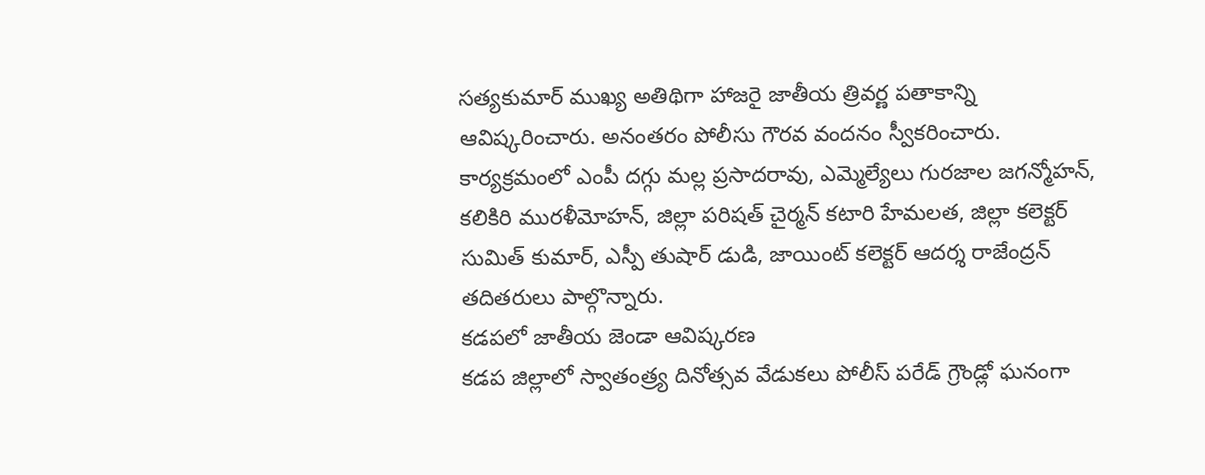సత్యకుమార్ ముఖ్య అతిథిగా హాజరై జాతీయ త్రివర్ణ పతాకాన్ని ఆవిష్కరించారు. అనంతరం పోలీసు గౌరవ వందనం స్వీకరించారు.
కార్యక్రమంలో ఎంపీ దగ్గు మల్ల ప్రసాదరావు, ఎమ్మెల్యేలు గురజాల జగన్మోహన్, కలికిరి మురళీమోహన్, జిల్లా పరిషత్ చైర్మన్ కటారి హేమలత, జిల్లా కలెక్టర్ సుమిత్ కుమార్, ఎస్పీ తుషార్ డుడి, జాయింట్ కలెక్టర్ ఆదర్శ రాజేంద్రన్ తదితరులు పాల్గొన్నారు.
కడపలో జాతీయ జెండా ఆవిష్కరణ
కడప జిల్లాలో స్వాతంత్ర్య దినోత్సవ వేడుకలు పోలీస్ పరేడ్ గ్రౌండ్లో ఘనంగా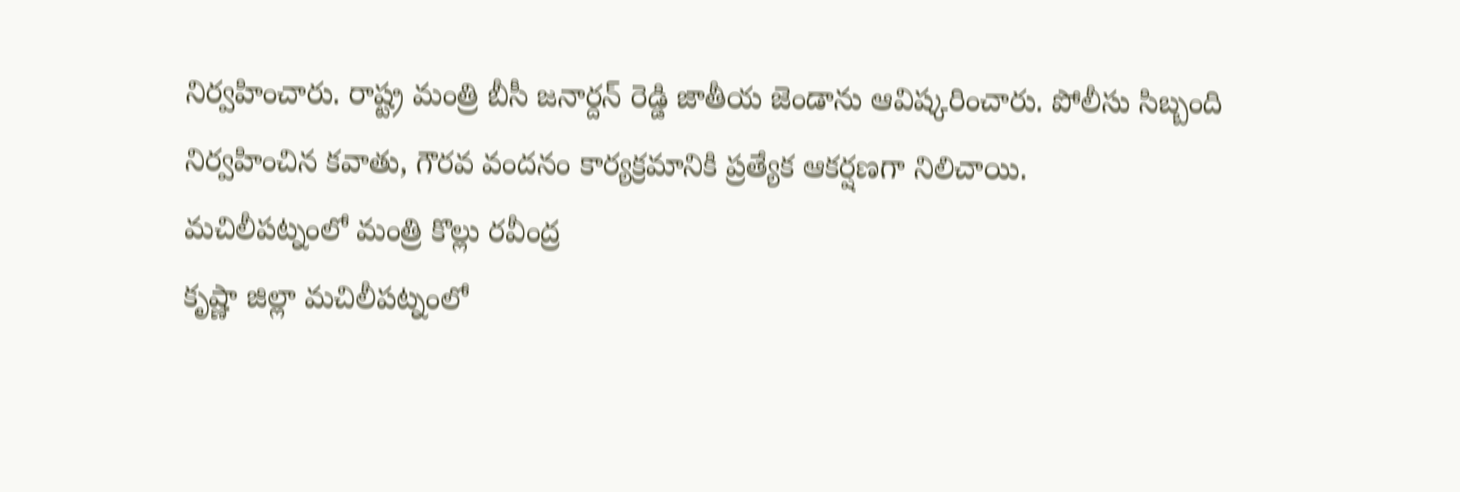నిర్వహించారు. రాష్ట్ర మంత్రి బీసీ జనార్దన్ రెడ్డి జాతీయ జెండాను ఆవిష్కరించారు. పోలీసు సిబ్బంది నిర్వహించిన కవాతు, గౌరవ వందనం కార్యక్రమానికి ప్రత్యేక ఆకర్షణగా నిలిచాయి.
మచిలీపట్నంలో మంత్రి కొల్లు రవీంద్ర
కృష్ణా జిల్లా మచిలీపట్నంలో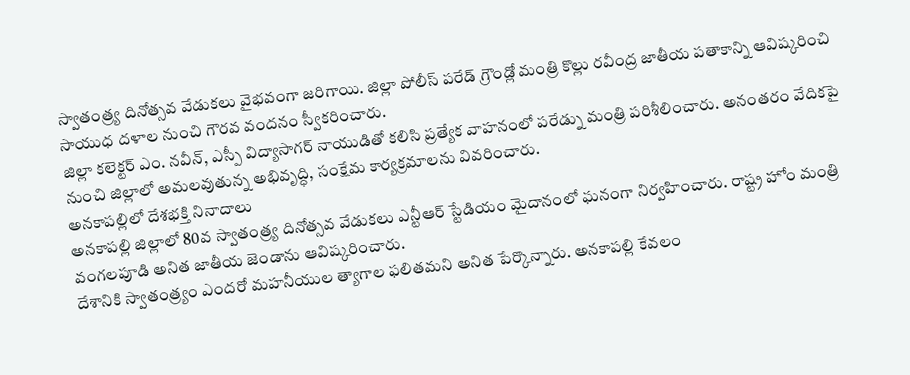స్వాతంత్ర్య దినోత్సవ వేడుకలు వైభవంగా జరిగాయి. జిల్లా పోలీస్ పరేడ్ గ్రౌండ్లో మంత్రి కొల్లు రవీంద్ర జాతీయ పతాకాన్ని ఆవిష్కరించి సాయుధ దళాల నుంచి గౌరవ వందనం స్వీకరించారు.
జిల్లా కలెక్టర్ ఎం. నవీన్, ఎస్పీ విద్యాసాగర్ నాయుడితో కలిసి ప్రత్యేక వాహనంలో పరేడ్ను మంత్రి పరిశీలించారు. అనంతరం వేదికపై నుంచి జిల్లాలో అమలవుతున్న అభివృద్ధి, సంక్షేమ కార్యక్రమాలను వివరించారు.
అనకాపల్లిలో దేశభక్తి నినాదాలు
అనకాపల్లి జిల్లాలో 80వ స్వాతంత్ర్య దినోత్సవ వేడుకలు ఎన్టీఆర్ స్టేడియం మైదానంలో ఘనంగా నిర్వహించారు. రాష్ట్ర హోం మంత్రి వంగలపూడి అనిత జాతీయ జెండాను ఆవిష్కరించారు.
దేశానికి స్వాతంత్ర్యం ఎందరో మహనీయుల త్యాగాల ఫలితమని అనిత పేర్కొన్నారు. అనకాపల్లి కేవలం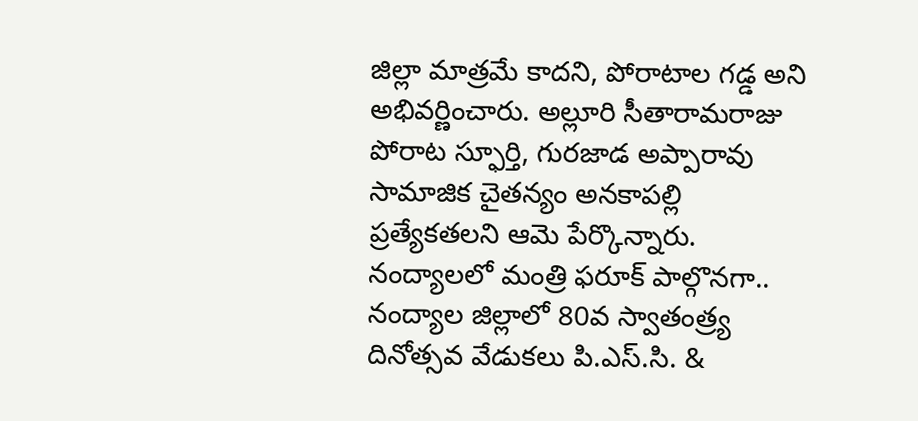జిల్లా మాత్రమే కాదని, పోరాటాల గడ్డ అని అభివర్ణించారు. అల్లూరి సీతారామరాజు పోరాట స్ఫూర్తి, గురజాడ అప్పారావు సామాజిక చైతన్యం అనకాపల్లి ప్రత్యేకతలని ఆమె పేర్కొన్నారు.
నంద్యాలలో మంత్రి ఫరూక్ పాల్గొనగా..
నంద్యాల జిల్లాలో 80వ స్వాతంత్ర్య దినోత్సవ వేడుకలు పి.ఎస్.సి. &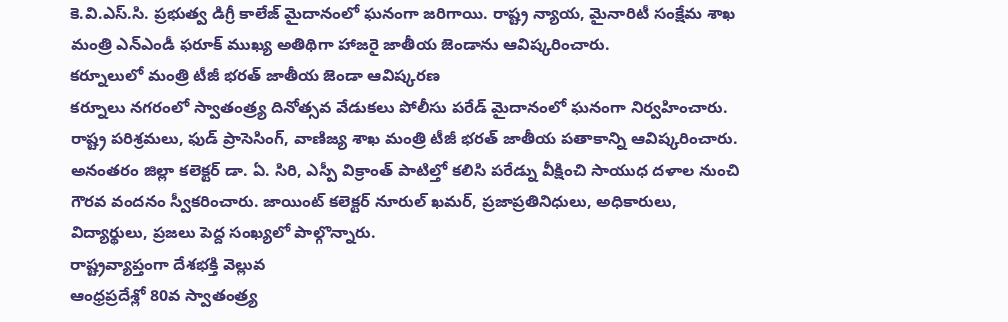కె.వి.ఎస్.సి. ప్రభుత్వ డిగ్రీ కాలేజ్ మైదానంలో ఘనంగా జరిగాయి. రాష్ట్ర న్యాయ, మైనారిటీ సంక్షేమ శాఖ మంత్రి ఎన్ఎండీ ఫరూక్ ముఖ్య అతిథిగా హాజరై జాతీయ జెండాను ఆవిష్కరించారు.
కర్నూలులో మంత్రి టీజీ భరత్ జాతీయ జెండా ఆవిష్కరణ
కర్నూలు నగరంలో స్వాతంత్ర్య దినోత్సవ వేడుకలు పోలీసు పరేడ్ మైదానంలో ఘనంగా నిర్వహించారు. రాష్ట్ర పరిశ్రమలు, ఫుడ్ ప్రాసెసింగ్, వాణిజ్య శాఖ మంత్రి టీజీ భరత్ జాతీయ పతాకాన్ని ఆవిష్కరించారు.
అనంతరం జిల్లా కలెక్టర్ డా. ఏ. సిరి, ఎస్పీ విక్రాంత్ పాటిల్తో కలిసి పరేడ్ను వీక్షించి సాయుధ దళాల నుంచి గౌరవ వందనం స్వీకరించారు. జాయింట్ కలెక్టర్ నూరుల్ ఖమర్, ప్రజాప్రతినిధులు, అధికారులు, విద్యార్థులు, ప్రజలు పెద్ద సంఖ్యలో పాల్గొన్నారు.
రాష్ట్రవ్యాప్తంగా దేశభక్తి వెల్లువ
ఆంధ్రప్రదేశ్లో 80వ స్వాతంత్ర్య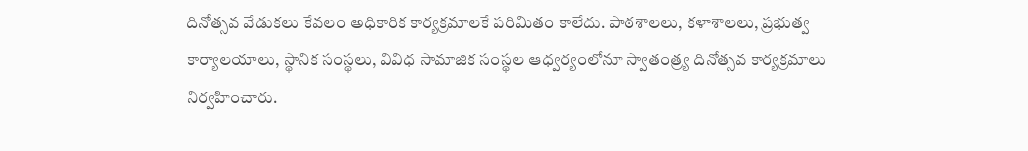దినోత్సవ వేడుకలు కేవలం అధికారిక కార్యక్రమాలకే పరిమితం కాలేదు. పాఠశాలలు, కళాశాలలు, ప్రభుత్వ కార్యాలయాలు, స్థానిక సంస్థలు, వివిధ సామాజిక సంస్థల ఆధ్వర్యంలోనూ స్వాతంత్ర్య దినోత్సవ కార్యక్రమాలు నిర్వహించారు.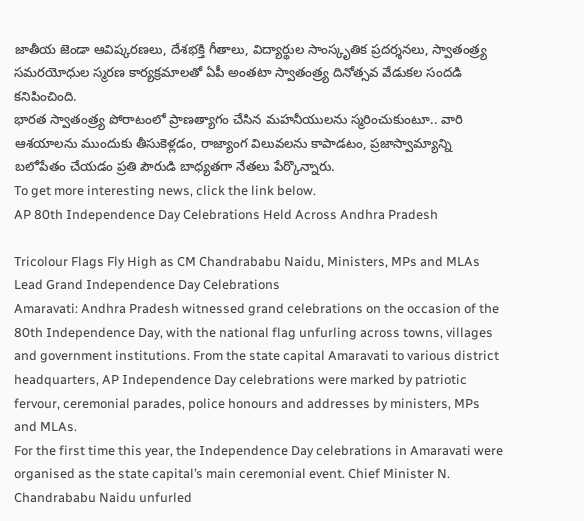జాతీయ జెండా ఆవిష్కరణలు, దేశభక్తి గీతాలు, విద్యార్థుల సాంస్కృతిక ప్రదర్శనలు, స్వాతంత్ర్య సమరయోధుల స్మరణ కార్యక్రమాలతో ఏపీ అంతటా స్వాతంత్ర్య దినోత్సవ వేడుకల సందడి కనిపించింది.
భారత స్వాతంత్ర్య పోరాటంలో ప్రాణత్యాగం చేసిన మహనీయులను స్మరించుకుంటూ.. వారి ఆశయాలను ముందుకు తీసుకెళ్లడం, రాజ్యాంగ విలువలను కాపాడటం, ప్రజాస్వామ్యాన్ని బలోపేతం చేయడం ప్రతి పౌరుడి బాధ్యతగా నేతలు పేర్కొన్నారు.
To get more interesting news, click the link below.
AP 80th Independence Day Celebrations Held Across Andhra Pradesh

Tricolour Flags Fly High as CM Chandrababu Naidu, Ministers, MPs and MLAs Lead Grand Independence Day Celebrations
Amaravati: Andhra Pradesh witnessed grand celebrations on the occasion of the 80th Independence Day, with the national flag unfurling across towns, villages and government institutions. From the state capital Amaravati to various district headquarters, AP Independence Day celebrations were marked by patriotic fervour, ceremonial parades, police honours and addresses by ministers, MPs and MLAs.
For the first time this year, the Independence Day celebrations in Amaravati were organised as the state capital’s main ceremonial event. Chief Minister N. Chandrababu Naidu unfurled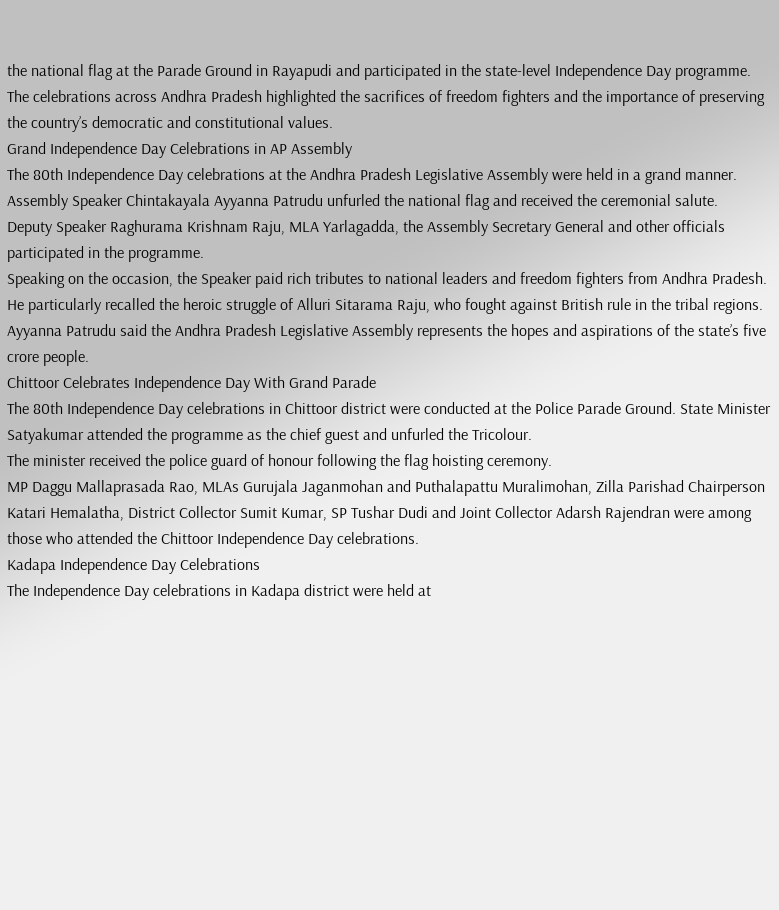the national flag at the Parade Ground in Rayapudi and participated in the state-level Independence Day programme.
The celebrations across Andhra Pradesh highlighted the sacrifices of freedom fighters and the importance of preserving the country’s democratic and constitutional values.
Grand Independence Day Celebrations in AP Assembly
The 80th Independence Day celebrations at the Andhra Pradesh Legislative Assembly were held in a grand manner. Assembly Speaker Chintakayala Ayyanna Patrudu unfurled the national flag and received the ceremonial salute.
Deputy Speaker Raghurama Krishnam Raju, MLA Yarlagadda, the Assembly Secretary General and other officials participated in the programme.
Speaking on the occasion, the Speaker paid rich tributes to national leaders and freedom fighters from Andhra Pradesh. He particularly recalled the heroic struggle of Alluri Sitarama Raju, who fought against British rule in the tribal regions.
Ayyanna Patrudu said the Andhra Pradesh Legislative Assembly represents the hopes and aspirations of the state’s five crore people.
Chittoor Celebrates Independence Day With Grand Parade
The 80th Independence Day celebrations in Chittoor district were conducted at the Police Parade Ground. State Minister Satyakumar attended the programme as the chief guest and unfurled the Tricolour.
The minister received the police guard of honour following the flag hoisting ceremony.
MP Daggu Mallaprasada Rao, MLAs Gurujala Jaganmohan and Puthalapattu Muralimohan, Zilla Parishad Chairperson Katari Hemalatha, District Collector Sumit Kumar, SP Tushar Dudi and Joint Collector Adarsh Rajendran were among those who attended the Chittoor Independence Day celebrations.
Kadapa Independence Day Celebrations
The Independence Day celebrations in Kadapa district were held at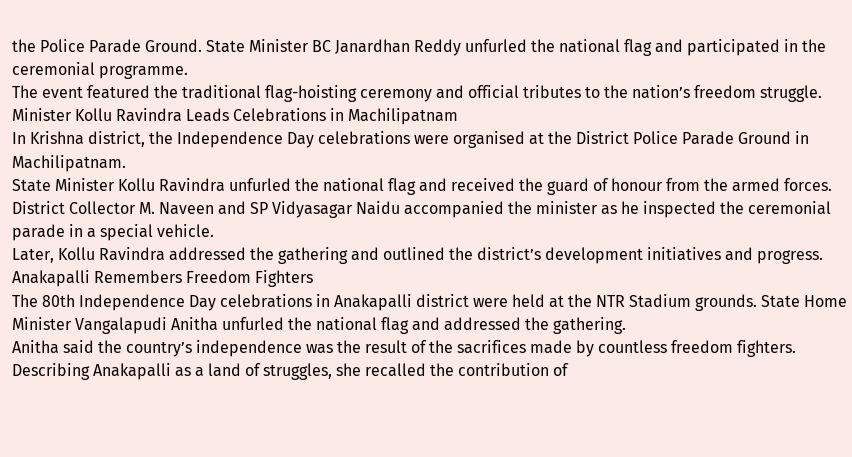the Police Parade Ground. State Minister BC Janardhan Reddy unfurled the national flag and participated in the ceremonial programme.
The event featured the traditional flag-hoisting ceremony and official tributes to the nation’s freedom struggle.
Minister Kollu Ravindra Leads Celebrations in Machilipatnam
In Krishna district, the Independence Day celebrations were organised at the District Police Parade Ground in Machilipatnam.
State Minister Kollu Ravindra unfurled the national flag and received the guard of honour from the armed forces. District Collector M. Naveen and SP Vidyasagar Naidu accompanied the minister as he inspected the ceremonial parade in a special vehicle.
Later, Kollu Ravindra addressed the gathering and outlined the district’s development initiatives and progress.
Anakapalli Remembers Freedom Fighters
The 80th Independence Day celebrations in Anakapalli district were held at the NTR Stadium grounds. State Home Minister Vangalapudi Anitha unfurled the national flag and addressed the gathering.
Anitha said the country’s independence was the result of the sacrifices made by countless freedom fighters. Describing Anakapalli as a land of struggles, she recalled the contribution of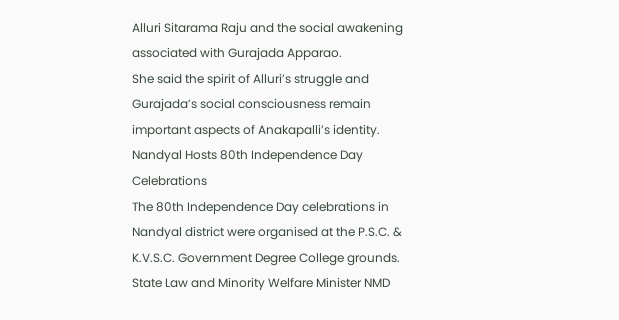Alluri Sitarama Raju and the social awakening associated with Gurajada Apparao.
She said the spirit of Alluri’s struggle and Gurajada’s social consciousness remain important aspects of Anakapalli’s identity.
Nandyal Hosts 80th Independence Day Celebrations
The 80th Independence Day celebrations in Nandyal district were organised at the P.S.C. & K.V.S.C. Government Degree College grounds.
State Law and Minority Welfare Minister NMD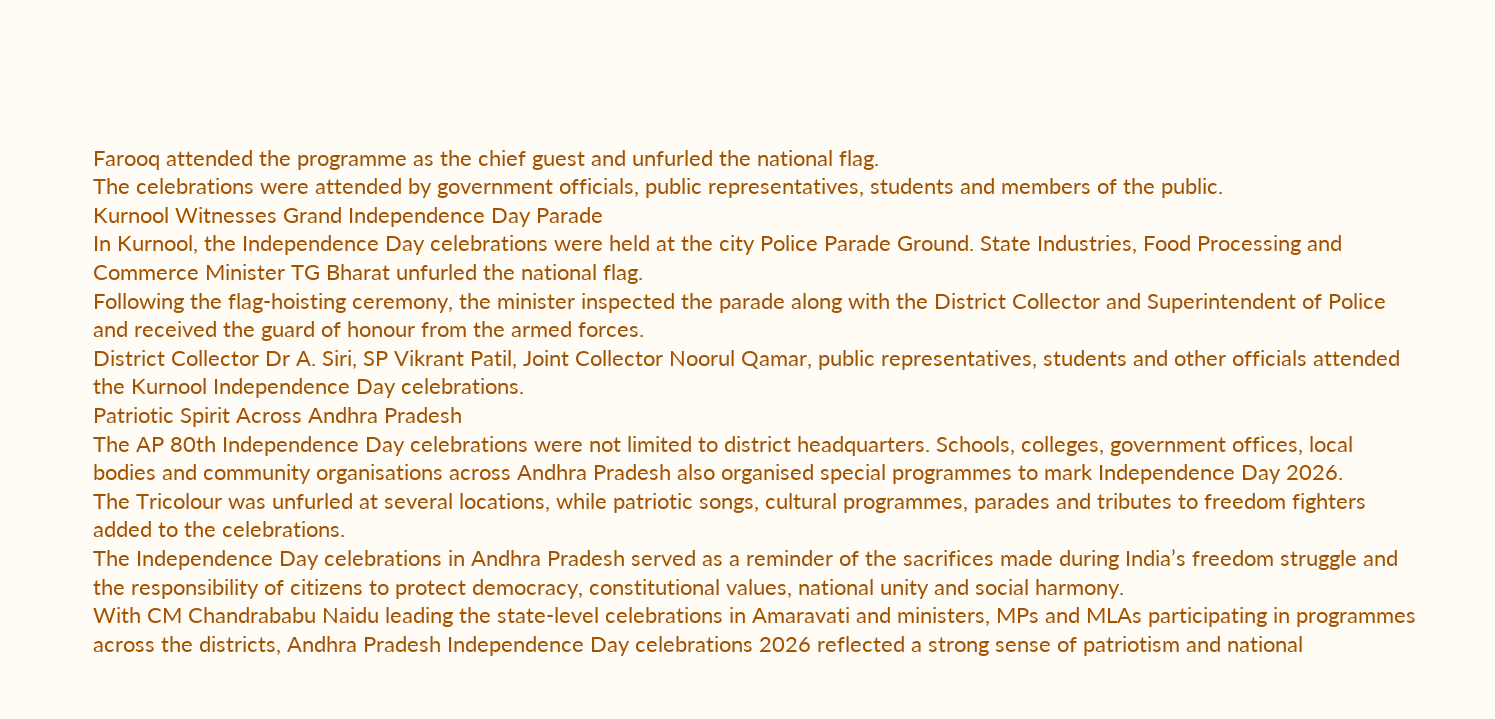Farooq attended the programme as the chief guest and unfurled the national flag.
The celebrations were attended by government officials, public representatives, students and members of the public.
Kurnool Witnesses Grand Independence Day Parade
In Kurnool, the Independence Day celebrations were held at the city Police Parade Ground. State Industries, Food Processing and Commerce Minister TG Bharat unfurled the national flag.
Following the flag-hoisting ceremony, the minister inspected the parade along with the District Collector and Superintendent of Police and received the guard of honour from the armed forces.
District Collector Dr A. Siri, SP Vikrant Patil, Joint Collector Noorul Qamar, public representatives, students and other officials attended the Kurnool Independence Day celebrations.
Patriotic Spirit Across Andhra Pradesh
The AP 80th Independence Day celebrations were not limited to district headquarters. Schools, colleges, government offices, local bodies and community organisations across Andhra Pradesh also organised special programmes to mark Independence Day 2026.
The Tricolour was unfurled at several locations, while patriotic songs, cultural programmes, parades and tributes to freedom fighters added to the celebrations.
The Independence Day celebrations in Andhra Pradesh served as a reminder of the sacrifices made during India’s freedom struggle and the responsibility of citizens to protect democracy, constitutional values, national unity and social harmony.
With CM Chandrababu Naidu leading the state-level celebrations in Amaravati and ministers, MPs and MLAs participating in programmes across the districts, Andhra Pradesh Independence Day celebrations 2026 reflected a strong sense of patriotism and national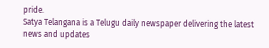pride.
Satya Telangana is a Telugu daily newspaper delivering the latest news and updates